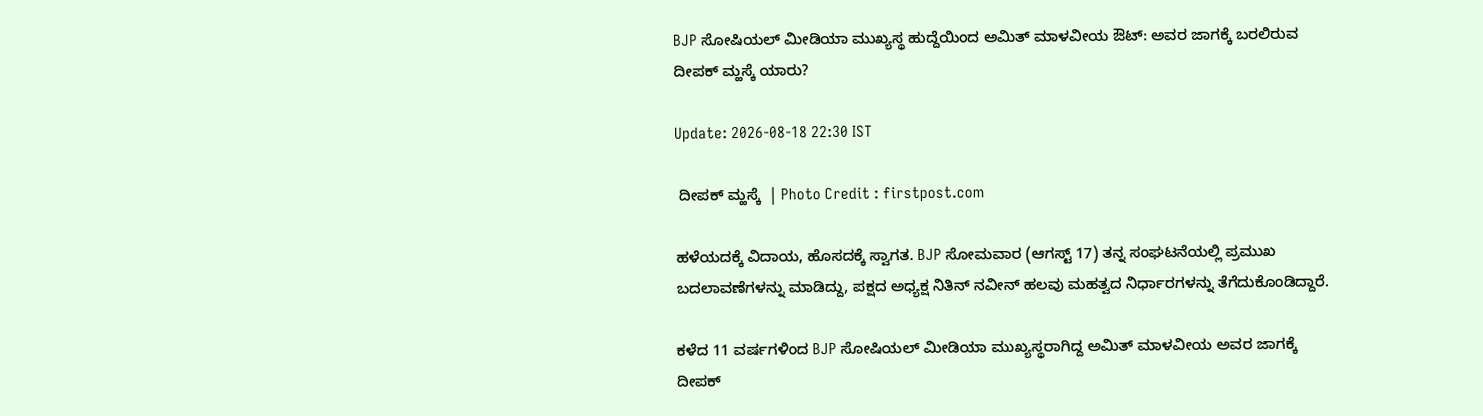BJP ಸೋಷಿಯಲ್ ಮೀಡಿಯಾ ಮುಖ್ಯಸ್ಥ ಹುದ್ದೆಯಿಂದ ಅಮಿತ್ ಮಾಳವೀಯ ಔಟ್: ಅವರ ಜಾಗಕ್ಕೆ ಬರಲಿರುವ ದೀಪಕ್ ಮ್ಹಸ್ಕೆ ಯಾರು?

Update: 2026-08-18 22:30 IST

 ದೀಪಕ್ ಮ್ಹಸ್ಕೆ  | Photo Credit : firstpost.com

ಹಳೆಯದಕ್ಕೆ ವಿದಾಯ, ಹೊಸದಕ್ಕೆ ಸ್ವಾಗತ. BJP ಸೋಮವಾರ (ಆಗಸ್ಟ್ 17) ತನ್ನ ಸಂಘಟನೆಯಲ್ಲಿ ಪ್ರಮುಖ ಬದಲಾವಣೆಗಳನ್ನು ಮಾಡಿದ್ದು, ಪಕ್ಷದ ಅಧ್ಯಕ್ಷ ನಿತಿನ್ ನವೀನ್ ಹಲವು ಮಹತ್ವದ ನಿರ್ಧಾರಗಳನ್ನು ತೆಗೆದುಕೊಂಡಿದ್ದಾರೆ.

ಕಳೆದ 11 ವರ್ಷಗಳಿಂದ BJP ಸೋಷಿಯಲ್ ಮೀಡಿಯಾ ಮುಖ್ಯಸ್ಥರಾಗಿದ್ದ ಅಮಿತ್ ಮಾಳವೀಯ ಅವರ ಜಾಗಕ್ಕೆ ದೀಪಕ್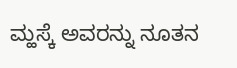ಮ್ಹಸ್ಕೆ ಅವರನ್ನು ನೂತನ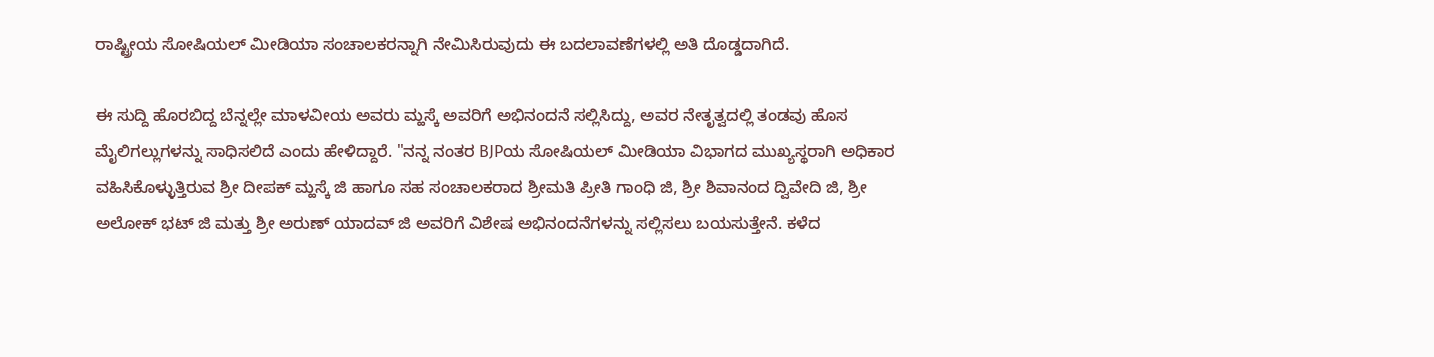ರಾಷ್ಟ್ರೀಯ ಸೋಷಿಯಲ್ ಮೀಡಿಯಾ ಸಂಚಾಲಕರನ್ನಾಗಿ ನೇಮಿಸಿರುವುದು ಈ ಬದಲಾವಣೆಗಳಲ್ಲಿ ಅತಿ ದೊಡ್ಡದಾಗಿದೆ.

ಈ ಸುದ್ದಿ ಹೊರಬಿದ್ದ ಬೆನ್ನಲ್ಲೇ ಮಾಳವೀಯ ಅವರು ಮ್ಹಸ್ಕೆ ಅವರಿಗೆ ಅಭಿನಂದನೆ ಸಲ್ಲಿಸಿದ್ದು, ಅವರ ನೇತೃತ್ವದಲ್ಲಿ ತಂಡವು ಹೊಸ ಮೈಲಿಗಲ್ಲುಗಳನ್ನು ಸಾಧಿಸಲಿದೆ ಎಂದು ಹೇಳಿದ್ದಾರೆ. "ನನ್ನ ನಂತರ BJPಯ ಸೋಷಿಯಲ್ ಮೀಡಿಯಾ ವಿಭಾಗದ ಮುಖ್ಯಸ್ಥರಾಗಿ ಅಧಿಕಾರ ವಹಿಸಿಕೊಳ್ಳುತ್ತಿರುವ ಶ್ರೀ ದೀಪಕ್ ಮ್ಹಸ್ಕೆ ಜಿ ಹಾಗೂ ಸಹ ಸಂಚಾಲಕರಾದ ಶ್ರೀಮತಿ ಪ್ರೀತಿ ಗಾಂಧಿ ಜಿ, ಶ್ರೀ ಶಿವಾನಂದ ದ್ವಿವೇದಿ ಜಿ, ಶ್ರೀ ಅಲೋಕ್ ಭಟ್ ಜಿ ಮತ್ತು ಶ್ರೀ ಅರುಣ್ ಯಾದವ್ ಜಿ ಅವರಿಗೆ ವಿಶೇಷ ಅಭಿನಂದನೆಗಳನ್ನು ಸಲ್ಲಿಸಲು ಬಯಸುತ್ತೇನೆ. ಕಳೆದ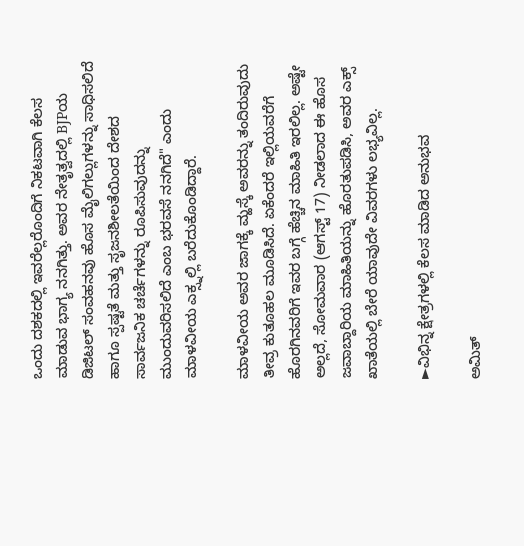ಒಂದು ದಶಕದಲ್ಲಿ ಇವರೆಲ್ಲರೊಂದಿಗೆ ನಿಕಟವಾಗಿ ಕೆಲಸ ಮಾಡುವ ಭಾಗ್ಯ ನನಗಿತ್ತು. ಅವರ ನೇತೃತ್ವದಲ್ಲಿ BJPಯ ಡಿಜಿಟಲ್ ಸಂವಹನವು ಹೊಸ ಮೈಲಿಗಲ್ಲುಗಳನ್ನು ಸಾಧಿಸಲಿದೆ ಹಾಗೂ ಸ್ಪಷ್ಟತೆ ಮತ್ತು ಸೃಜನಶೀಲತೆಯಿಂದ ದೇಶದ ಸಾರ್ವಜನಿಕ ಚರ್ಚೆಗಳನ್ನು ರೂಪಿಸುವುದನ್ನು ಮುಂದುವರಿಸಲಿದೆ ಎಂಬ ಭರವಸೆ ನನಗಿದೆ" ಎಂದು ಮಾಳವೀಯ ಎಕ್ಸ್ನಲ್ಲಿ ಬರೆದುಕೊಂಡಿದ್ದಾರೆ.

ಮಾಳವೀಯ ಅವರ ಜಾಗಕ್ಕೆ ಮ್ಹಸ್ಕೆ ಅವರನ್ನು ತಂದಿರುವುದು ತೀವ್ರ ಕುತೂಹಲ ಮೂಡಿಸಿದೆ. ಏಕೆಂದರೆ ಇಲ್ಲಿಯವರೆಗೆ ಹೊರಗಿನವರಿಗೆ ಇವರ ಬಗ್ಗೆ ಹೆಚ್ಚಿನ ಮಾಹಿತಿ ಇರಲಿಲ್ಲ. ಅಷ್ಟೇ ಅಲ್ಲದೆ, ಸೋಮವಾರ (ಆಗಸ್ಟ್ 17) ನೀಡಲಾದ ಈ ಹೊಸ ಜವಾಬ್ದಾರಿಯ ಮಾಹಿತಿಯನ್ನು ಹೊರತುಪಡಿಸಿ, ಅವರ ಎಕ್ಸ್ ಖಾತೆಯಲ್ಲಿ ಬೇರೆ ಯಾವುದೇ ವಿವರಗಳು ಲಭ್ಯವಿಲ್ಲ.

►ವಿಭಿನ್ನ ಕ್ಷೇತ್ರಗಳಲ್ಲಿ ಕೆಲಸ ಮಾಡಿದ ಅನುಭವ

ಅಮಿತ್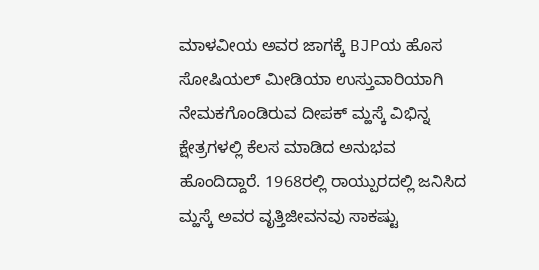ಮಾಳವೀಯ ಅವರ ಜಾಗಕ್ಕೆ BJPಯ ಹೊಸ ಸೋಷಿಯಲ್ ಮೀಡಿಯಾ ಉಸ್ತುವಾರಿಯಾಗಿ ನೇಮಕಗೊಂಡಿರುವ ದೀಪಕ್ ಮ್ಹಸ್ಕೆ ವಿಭಿನ್ನ ಕ್ಷೇತ್ರಗಳಲ್ಲಿ ಕೆಲಸ ಮಾಡಿದ ಅನುಭವ ಹೊಂದಿದ್ದಾರೆ. 1968ರಲ್ಲಿ ರಾಯ್ಪುರದಲ್ಲಿ ಜನಿಸಿದ ಮ್ಹಸ್ಕೆ ಅವರ ವೃತ್ತಿಜೀವನವು ಸಾಕಷ್ಟು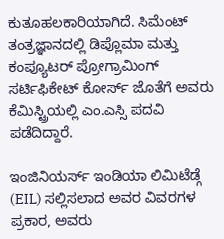ಕುತೂಹಲಕಾರಿಯಾಗಿದೆ. ಸಿಮೆಂಟ್ ತಂತ್ರಜ್ಞಾನದಲ್ಲಿ ಡಿಪ್ಲೊಮಾ ಮತ್ತು ಕಂಪ್ಯೂಟರ್ ಪ್ರೋಗ್ರಾಮಿಂಗ್ ಸರ್ಟಿಫಿಕೇಟ್ ಕೋರ್ಸ್ ಜೊತೆಗೆ ಅವರು ಕೆಮಿಸ್ಟ್ರಿಯಲ್ಲಿ ಎಂ.ಎಸ್ಸಿ ಪದವಿ ಪಡೆದಿದ್ದಾರೆ.

ಇಂಜಿನಿಯರ್ಸ್ ಇಂಡಿಯಾ ಲಿಮಿಟೆಡ್ಗೆ (EIL) ಸಲ್ಲಿಸಲಾದ ಅವರ ವಿವರಗಳ ಪ್ರಕಾರ, ಅವರು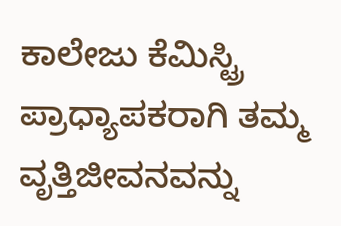ಕಾಲೇಜು ಕೆಮಿಸ್ಟ್ರಿ ಪ್ರಾಧ್ಯಾಪಕರಾಗಿ ತಮ್ಮ ವೃತ್ತಿಜೀವನವನ್ನು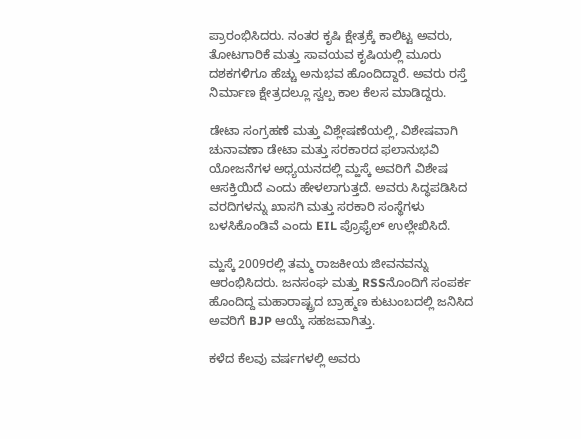ಪ್ರಾರಂಭಿಸಿದರು. ನಂತರ ಕೃಷಿ ಕ್ಷೇತ್ರಕ್ಕೆ ಕಾಲಿಟ್ಟ ಅವರು, ತೋಟಗಾರಿಕೆ ಮತ್ತು ಸಾವಯವ ಕೃಷಿಯಲ್ಲಿ ಮೂರು ದಶಕಗಳಿಗೂ ಹೆಚ್ಚು ಅನುಭವ ಹೊಂದಿದ್ದಾರೆ. ಅವರು ರಸ್ತೆ ನಿರ್ಮಾಣ ಕ್ಷೇತ್ರದಲ್ಲೂ ಸ್ವಲ್ಪ ಕಾಲ ಕೆಲಸ ಮಾಡಿದ್ದರು.

ಡೇಟಾ ಸಂಗ್ರಹಣೆ ಮತ್ತು ವಿಶ್ಲೇಷಣೆಯಲ್ಲಿ, ವಿಶೇಷವಾಗಿ ಚುನಾವಣಾ ಡೇಟಾ ಮತ್ತು ಸರಕಾರದ ಫಲಾನುಭವಿ ಯೋಜನೆಗಳ ಅಧ್ಯಯನದಲ್ಲಿ ಮ್ಹಸ್ಕೆ ಅವರಿಗೆ ವಿಶೇಷ ಆಸಕ್ತಿಯಿದೆ ಎಂದು ಹೇಳಲಾಗುತ್ತದೆ. ಅವರು ಸಿದ್ಧಪಡಿಸಿದ ವರದಿಗಳನ್ನು ಖಾಸಗಿ ಮತ್ತು ಸರಕಾರಿ ಸಂಸ್ಥೆಗಳು ಬಳಸಿಕೊಂಡಿವೆ ಎಂದು EIL ಪ್ರೊಫೈಲ್ ಉಲ್ಲೇಖಿಸಿದೆ.

ಮ್ಹಸ್ಕೆ 2009ರಲ್ಲಿ ತಮ್ಮ ರಾಜಕೀಯ ಜೀವನವನ್ನು ಆರಂಭಿಸಿದರು. ಜನಸಂಘ ಮತ್ತು RSSನೊಂದಿಗೆ ಸಂಪರ್ಕ ಹೊಂದಿದ್ದ ಮಹಾರಾಷ್ಟ್ರದ ಬ್ರಾಹ್ಮಣ ಕುಟುಂಬದಲ್ಲಿ ಜನಿಸಿದ ಅವರಿಗೆ BJP ಆಯ್ಕೆ ಸಹಜವಾಗಿತ್ತು.

ಕಳೆದ ಕೆಲವು ವರ್ಷಗಳಲ್ಲಿ ಅವರು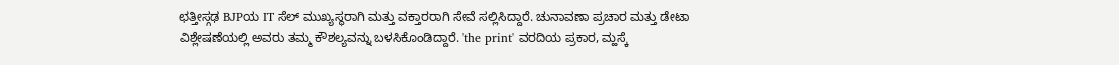ಛತ್ತೀಸ್ಗಢ BJPಯ IT ಸೆಲ್ ಮುಖ್ಯಸ್ಥರಾಗಿ ಮತ್ತು ವಕ್ತಾರರಾಗಿ ಸೇವೆ ಸಲ್ಲಿಸಿದ್ದಾರೆ. ಚುನಾವಣಾ ಪ್ರಚಾರ ಮತ್ತು ಡೇಟಾ ವಿಶ್ಲೇಷಣೆಯಲ್ಲಿ ಅವರು ತಮ್ಮ ಕೌಶಲ್ಯವನ್ನು ಬಳಸಿಕೊಂಡಿದ್ದಾರೆ. 'the print' ವರದಿಯ ಪ್ರಕಾರ, ಮ್ಹಸ್ಕೆ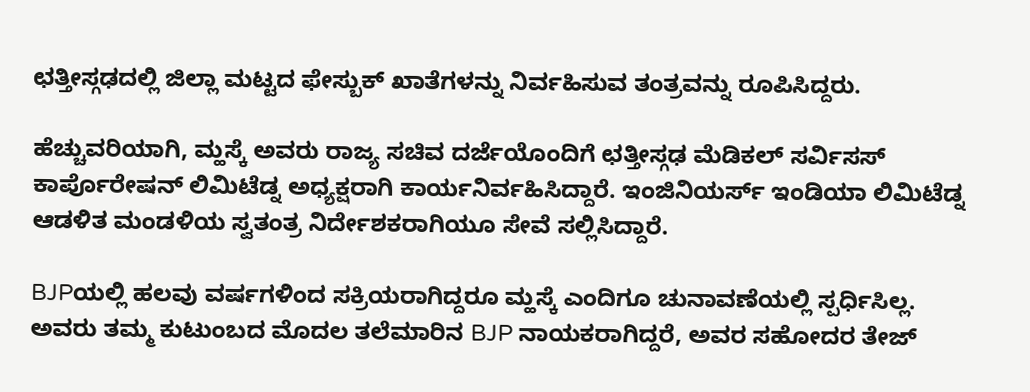ಛತ್ತೀಸ್ಗಢದಲ್ಲಿ ಜಿಲ್ಲಾ ಮಟ್ಟದ ಫೇಸ್ಬುಕ್ ಖಾತೆಗಳನ್ನು ನಿರ್ವಹಿಸುವ ತಂತ್ರವನ್ನು ರೂಪಿಸಿದ್ದರು.

ಹೆಚ್ಚುವರಿಯಾಗಿ, ಮ್ಹಸ್ಕೆ ಅವರು ರಾಜ್ಯ ಸಚಿವ ದರ್ಜೆಯೊಂದಿಗೆ ಛತ್ತೀಸ್ಗಢ ಮೆಡಿಕಲ್ ಸರ್ವಿಸಸ್ ಕಾರ್ಪೊರೇಷನ್ ಲಿಮಿಟೆಡ್ನ ಅಧ್ಯಕ್ಷರಾಗಿ ಕಾರ್ಯನಿರ್ವಹಿಸಿದ್ದಾರೆ. ಇಂಜಿನಿಯರ್ಸ್ ಇಂಡಿಯಾ ಲಿಮಿಟೆಡ್ನ ಆಡಳಿತ ಮಂಡಳಿಯ ಸ್ವತಂತ್ರ ನಿರ್ದೇಶಕರಾಗಿಯೂ ಸೇವೆ ಸಲ್ಲಿಸಿದ್ದಾರೆ.

BJPಯಲ್ಲಿ ಹಲವು ವರ್ಷಗಳಿಂದ ಸಕ್ರಿಯರಾಗಿದ್ದರೂ ಮ್ಹಸ್ಕೆ ಎಂದಿಗೂ ಚುನಾವಣೆಯಲ್ಲಿ ಸ್ಪರ್ಧಿಸಿಲ್ಲ. ಅವರು ತಮ್ಮ ಕುಟುಂಬದ ಮೊದಲ ತಲೆಮಾರಿನ BJP ನಾಯಕರಾಗಿದ್ದರೆ, ಅವರ ಸಹೋದರ ತೇಜ್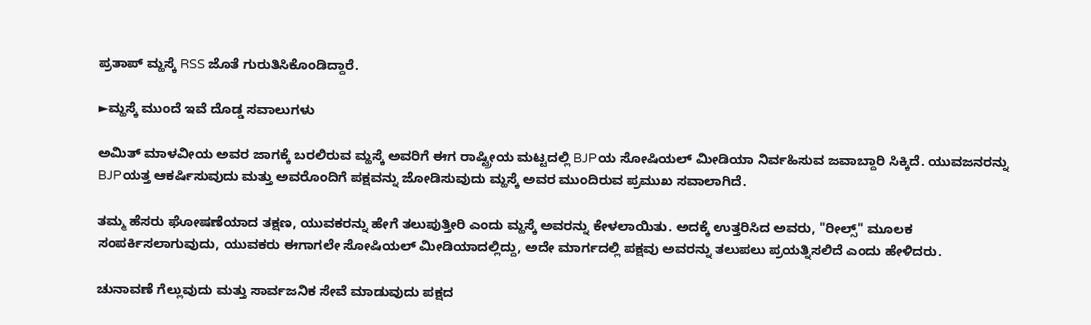ಪ್ರತಾಪ್ ಮ್ಹಸ್ಕೆ RSS ಜೊತೆ ಗುರುತಿಸಿಕೊಂಡಿದ್ದಾರೆ.

►ಮ್ಹಸ್ಕೆ ಮುಂದೆ ಇವೆ ದೊಡ್ಡ ಸವಾಲುಗಳು

ಅಮಿತ್ ಮಾಳವೀಯ ಅವರ ಜಾಗಕ್ಕೆ ಬರಲಿರುವ ಮ್ಹಸ್ಕೆ ಅವರಿಗೆ ಈಗ ರಾಷ್ಟ್ರೀಯ ಮಟ್ಟದಲ್ಲಿ BJPಯ ಸೋಷಿಯಲ್ ಮೀಡಿಯಾ ನಿರ್ವಹಿಸುವ ಜವಾಬ್ದಾರಿ ಸಿಕ್ಕಿದೆ. ಯುವಜನರನ್ನು BJPಯತ್ತ ಆಕರ್ಷಿಸುವುದು ಮತ್ತು ಅವರೊಂದಿಗೆ ಪಕ್ಷವನ್ನು ಜೋಡಿಸುವುದು ಮ್ಹಸ್ಕೆ ಅವರ ಮುಂದಿರುವ ಪ್ರಮುಖ ಸವಾಲಾಗಿದೆ.

ತಮ್ಮ ಹೆಸರು ಘೋಷಣೆಯಾದ ತಕ್ಷಣ, ಯುವಕರನ್ನು ಹೇಗೆ ತಲುಪುತ್ತೀರಿ ಎಂದು ಮ್ಹಸ್ಕೆ ಅವರನ್ನು ಕೇಳಲಾಯಿತು. ಅದಕ್ಕೆ ಉತ್ತರಿಸಿದ ಅವರು, "ರೀಲ್ಸ್" ಮೂಲಕ ಸಂಪರ್ಕಿಸಲಾಗುವುದು, ಯುವಕರು ಈಗಾಗಲೇ ಸೋಷಿಯಲ್ ಮೀಡಿಯಾದಲ್ಲಿದ್ದು, ಅದೇ ಮಾರ್ಗದಲ್ಲಿ ಪಕ್ಷವು ಅವರನ್ನು ತಲುಪಲು ಪ್ರಯತ್ನಿಸಲಿದೆ ಎಂದು ಹೇಳಿದರು.

ಚುನಾವಣೆ ಗೆಲ್ಲುವುದು ಮತ್ತು ಸಾರ್ವಜನಿಕ ಸೇವೆ ಮಾಡುವುದು ಪಕ್ಷದ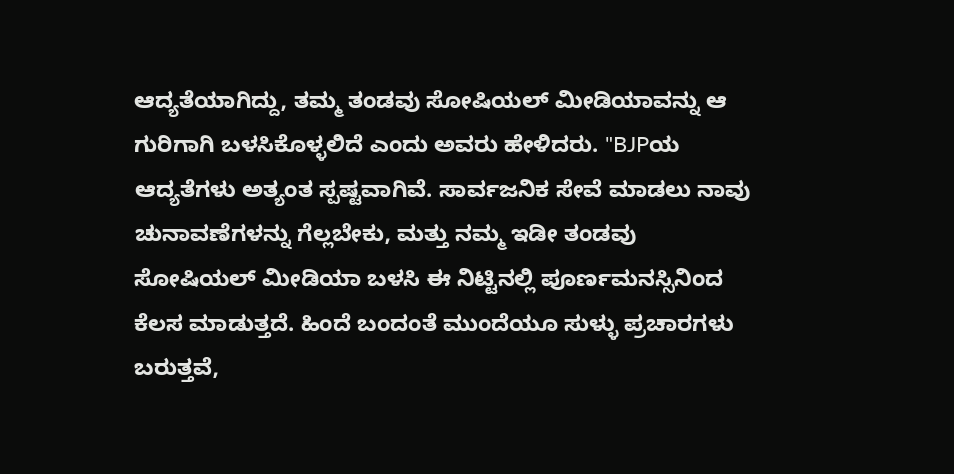ಆದ್ಯತೆಯಾಗಿದ್ದು, ತಮ್ಮ ತಂಡವು ಸೋಷಿಯಲ್ ಮೀಡಿಯಾವನ್ನು ಆ ಗುರಿಗಾಗಿ ಬಳಸಿಕೊಳ್ಳಲಿದೆ ಎಂದು ಅವರು ಹೇಳಿದರು. "BJPಯ ಆದ್ಯತೆಗಳು ಅತ್ಯಂತ ಸ್ಪಷ್ಟವಾಗಿವೆ. ಸಾರ್ವಜನಿಕ ಸೇವೆ ಮಾಡಲು ನಾವು ಚುನಾವಣೆಗಳನ್ನು ಗೆಲ್ಲಬೇಕು, ಮತ್ತು ನಮ್ಮ ಇಡೀ ತಂಡವು ಸೋಷಿಯಲ್ ಮೀಡಿಯಾ ಬಳಸಿ ಈ ನಿಟ್ಟಿನಲ್ಲಿ ಪೂರ್ಣಮನಸ್ಸಿನಿಂದ ಕೆಲಸ ಮಾಡುತ್ತದೆ. ಹಿಂದೆ ಬಂದಂತೆ ಮುಂದೆಯೂ ಸುಳ್ಳು ಪ್ರಚಾರಗಳು ಬರುತ್ತವೆ,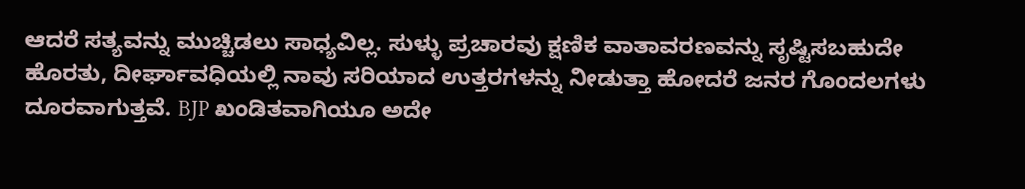ಆದರೆ ಸತ್ಯವನ್ನು ಮುಚ್ಚಿಡಲು ಸಾಧ್ಯವಿಲ್ಲ. ಸುಳ್ಳು ಪ್ರಚಾರವು ಕ್ಷಣಿಕ ವಾತಾವರಣವನ್ನು ಸೃಷ್ಟಿಸಬಹುದೇ ಹೊರತು, ದೀರ್ಘಾವಧಿಯಲ್ಲಿ ನಾವು ಸರಿಯಾದ ಉತ್ತರಗಳನ್ನು ನೀಡುತ್ತಾ ಹೋದರೆ ಜನರ ಗೊಂದಲಗಳು ದೂರವಾಗುತ್ತವೆ. BJP ಖಂಡಿತವಾಗಿಯೂ ಅದೇ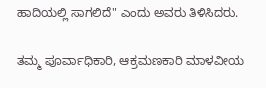ಹಾದಿಯಲ್ಲಿ ಸಾಗಲಿದೆ" ಎಂದು ಅವರು ತಿಳಿಸಿದರು.

ತಮ್ಮ ಪೂರ್ವಾಧಿಕಾರಿ, ಆಕ್ರಮಣಕಾರಿ ಮಾಳವೀಯ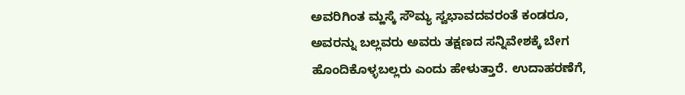ಅವರಿಗಿಂತ ಮ್ಹಸ್ಕೆ ಸೌಮ್ಯ ಸ್ವಭಾವದವರಂತೆ ಕಂಡರೂ, ಅವರನ್ನು ಬಲ್ಲವರು ಅವರು ತಕ್ಷಣದ ಸನ್ನಿವೇಶಕ್ಕೆ ಬೇಗ ಹೊಂದಿಕೊಳ್ಳಬಲ್ಲರು ಎಂದು ಹೇಳುತ್ತಾರೆ. ಉದಾಹರಣೆಗೆ,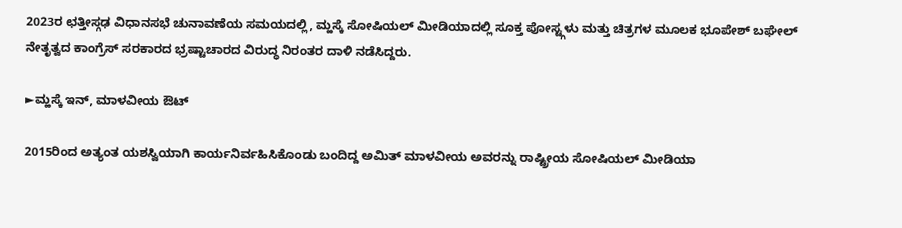2023ರ ಛತ್ತೀಸ್ಗಢ ವಿಧಾನಸಭೆ ಚುನಾವಣೆಯ ಸಮಯದಲ್ಲಿ, ಮ್ಹಸ್ಕೆ ಸೋಷಿಯಲ್ ಮೀಡಿಯಾದಲ್ಲಿ ಸೂಕ್ತ ಪೋಸ್ಟ್ಗಳು ಮತ್ತು ಚಿತ್ರಗಳ ಮೂಲಕ ಭೂಪೇಶ್ ಬಘೇಲ್ ನೇತೃತ್ವದ ಕಾಂಗ್ರೆಸ್ ಸರಕಾರದ ಭ್ರಷ್ಟಾಚಾರದ ವಿರುದ್ಧ ನಿರಂತರ ದಾಳಿ ನಡೆಸಿದ್ದರು.

►ಮ್ಹಸ್ಕೆ ಇನ್, ಮಾಳವೀಯ ಔಟ್

2015ರಿಂದ ಅತ್ಯಂತ ಯಶಸ್ವಿಯಾಗಿ ಕಾರ್ಯನಿರ್ವಹಿಸಿಕೊಂಡು ಬಂದಿದ್ದ ಅಮಿತ್ ಮಾಳವೀಯ ಅವರನ್ನು ರಾಷ್ಟ್ರೀಯ ಸೋಷಿಯಲ್ ಮೀಡಿಯಾ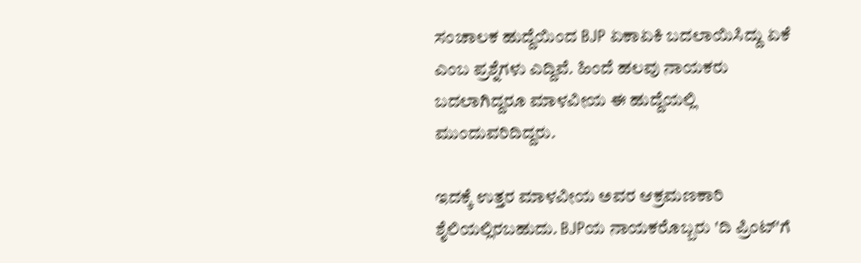ಸಂಚಾಲಕ ಹುದ್ದೆಯಿಂದ BJP ಏಕಾಏಕಿ ಬದಲಾಯಿಸಿದ್ದು ಏಕೆ ಎಂಬ ಪ್ರಶ್ನೆಗಳು ಎದ್ದಿವೆ. ಹಿಂದೆ ಹಲವು ನಾಯಕರು ಬದಲಾಗಿದ್ದರೂ ಮಾಳವೀಯ ಈ ಹುದ್ದೆಯಲ್ಲಿ ಮುಂದುವರಿದಿದ್ದರು.

ಇದಕ್ಕೆ ಉತ್ತರ ಮಾಳವೀಯ ಅವರ ಆಕ್ರಮಣಕಾರಿ ಶೈಲಿಯಲ್ಲಿರಬಹುದು. BJPಯ ನಾಯಕರೊಬ್ಬರು 'ದಿ ಪ್ರಿಂಟ್'ಗೆ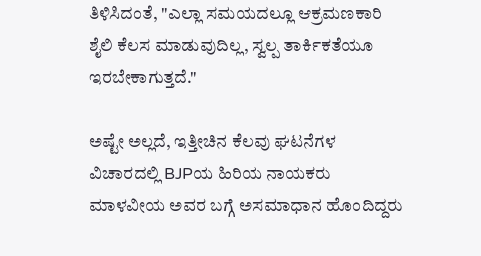ತಿಳಿಸಿದಂತೆ, "ಎಲ್ಲಾ ಸಮಯದಲ್ಲೂ ಆಕ್ರಮಣಕಾರಿ ಶೈಲಿ ಕೆಲಸ ಮಾಡುವುದಿಲ್ಲ, ಸ್ವಲ್ಪ ತಾರ್ಕಿಕತೆಯೂ ಇರಬೇಕಾಗುತ್ತದೆ."

ಅಷ್ಟೇ ಅಲ್ಲದೆ, ಇತ್ತೀಚಿನ ಕೆಲವು ಘಟನೆಗಳ ವಿಚಾರದಲ್ಲಿ BJPಯ ಹಿರಿಯ ನಾಯಕರು ಮಾಳವೀಯ ಅವರ ಬಗ್ಗೆ ಅಸಮಾಧಾನ ಹೊಂದಿದ್ದರು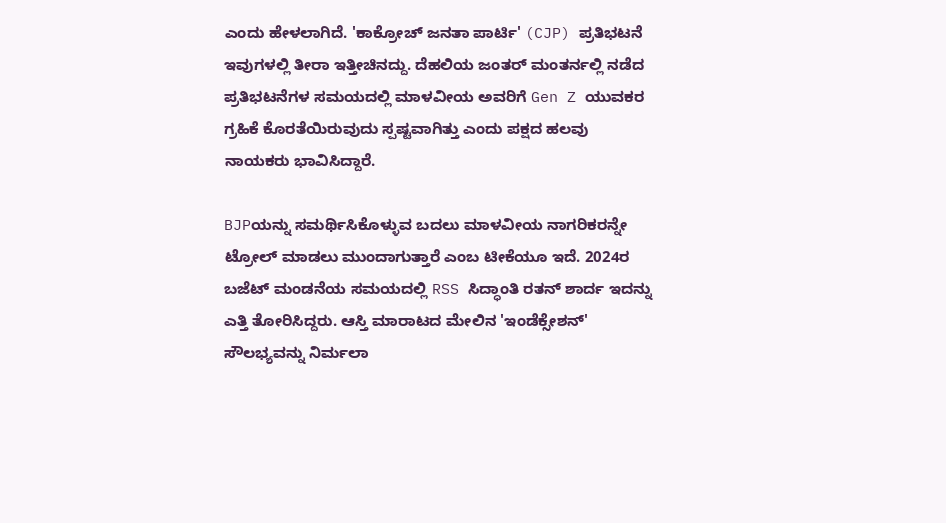ಎಂದು ಹೇಳಲಾಗಿದೆ. 'ಕಾಕ್ರೋಚ್ ಜನತಾ ಪಾರ್ಟಿ' (CJP) ಪ್ರತಿಭಟನೆ ಇವುಗಳಲ್ಲಿ ತೀರಾ ಇತ್ತೀಚಿನದ್ದು. ದೆಹಲಿಯ ಜಂತರ್ ಮಂತರ್ನಲ್ಲಿ ನಡೆದ ಪ್ರತಿಭಟನೆಗಳ ಸಮಯದಲ್ಲಿ ಮಾಳವೀಯ ಅವರಿಗೆ Gen Z ಯುವಕರ ಗ್ರಹಿಕೆ ಕೊರತೆಯಿರುವುದು ಸ್ಪಷ್ಟವಾಗಿತ್ತು ಎಂದು ಪಕ್ಷದ ಹಲವು ನಾಯಕರು ಭಾವಿಸಿದ್ದಾರೆ.

BJPಯನ್ನು ಸಮರ್ಥಿಸಿಕೊಳ್ಳುವ ಬದಲು ಮಾಳವೀಯ ನಾಗರಿಕರನ್ನೇ ಟ್ರೋಲ್ ಮಾಡಲು ಮುಂದಾಗುತ್ತಾರೆ ಎಂಬ ಟೀಕೆಯೂ ಇದೆ. 2024ರ ಬಜೆಟ್ ಮಂಡನೆಯ ಸಮಯದಲ್ಲಿ RSS ಸಿದ್ಧಾಂತಿ ರತನ್ ಶಾರ್ದ ಇದನ್ನು ಎತ್ತಿ ತೋರಿಸಿದ್ದರು. ಆಸ್ತಿ ಮಾರಾಟದ ಮೇಲಿನ 'ಇಂಡೆಕ್ಸೇಶನ್' ಸೌಲಭ್ಯವನ್ನು ನಿರ್ಮಲಾ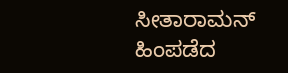ಸೀತಾರಾಮನ್ ಹಿಂಪಡೆದ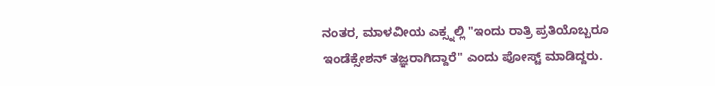ನಂತರ, ಮಾಳವೀಯ ಎಕ್ಸ್ನಲ್ಲಿ "ಇಂದು ರಾತ್ರಿ ಪ್ರತಿಯೊಬ್ಬರೂ ಇಂಡೆಕ್ಸೇಶನ್ ತಜ್ಞರಾಗಿದ್ದಾರೆ" ಎಂದು ಪೋಸ್ಟ್ ಮಾಡಿದ್ದರು.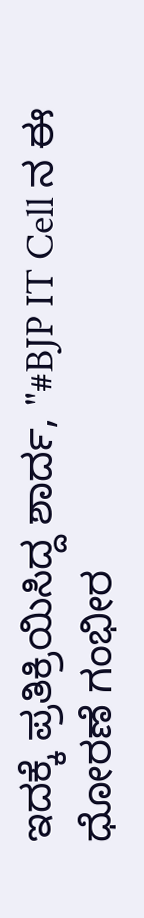ಇದಕ್ಕೆ ಪ್ರತಿಕ್ರಿಯಿಸಿದ್ದ ಶಾರ್ದ, "#BJP IT Cell ನ ಈ ಧೋರಣೆ ಗಂಭೀರ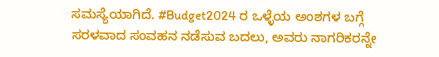ಸಮಸ್ಯೆಯಾಗಿದೆ. #Budget2024 ರ ಒಳ್ಳೆಯ ಅಂಶಗಳ ಬಗ್ಗೆ ಸರಳವಾದ ಸಂವಹನ ನಡೆಸುವ ಬದಲು, ಅವರು ನಾಗರಿಕರನ್ನೇ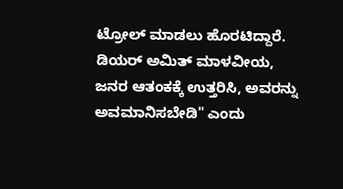ಟ್ರೋಲ್ ಮಾಡಲು ಹೊರಟಿದ್ದಾರೆ. ಡಿಯರ್ ಅಮಿತ್ ಮಾಳವೀಯ, ಜನರ ಆತಂಕಕ್ಕೆ ಉತ್ತರಿಸಿ, ಅವರನ್ನು ಅವಮಾನಿಸಬೇಡಿ" ಎಂದು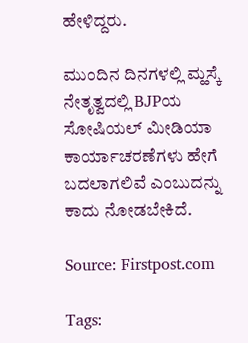ಹೇಳಿದ್ದರು.

ಮುಂದಿನ ದಿನಗಳಲ್ಲಿ ಮ್ಹಸ್ಕೆ ನೇತೃತ್ವದಲ್ಲಿ BJPಯ ಸೋಷಿಯಲ್ ಮೀಡಿಯಾ ಕಾರ್ಯಾಚರಣೆಗಳು ಹೇಗೆ ಬದಲಾಗಲಿವೆ ಎಂಬುದನ್ನು ಕಾದು ನೋಡಬೇಕಿದೆ.

Source: Firstpost.com

Tags: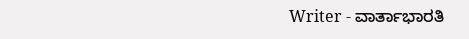Writer - ವಾರ್ತಾಭಾರತಿ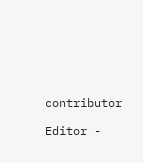contributor

Editor -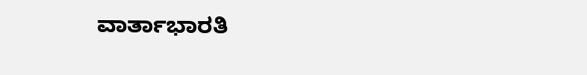ವಾರ್ತಾಭಾರತಿ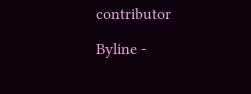contributor

Byline -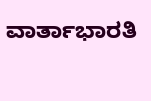ವಾರ್ತಾಭಾರತಿ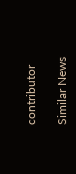contributor

Similar News